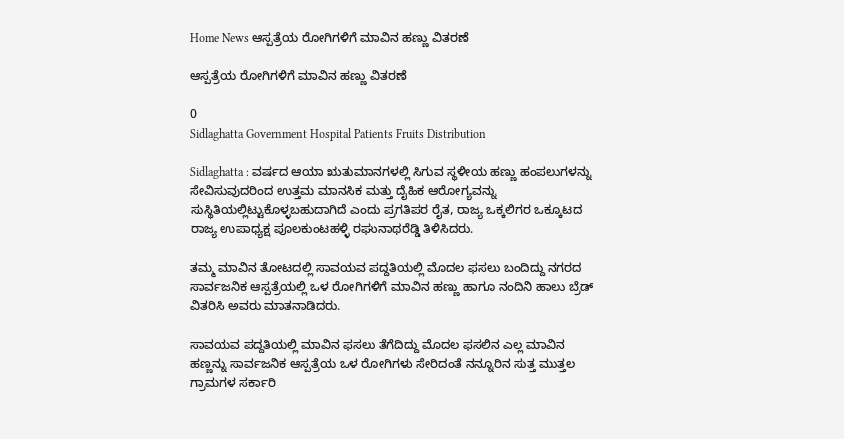Home News ಆಸ್ಪತ್ರೆಯ ರೋಗಿಗಳಿಗೆ ಮಾವಿನ ಹಣ್ಣು ವಿತರಣೆ

ಆಸ್ಪತ್ರೆಯ ರೋಗಿಗಳಿಗೆ ಮಾವಿನ ಹಣ್ಣು ವಿತರಣೆ

0
Sidlaghatta Government Hospital Patients Fruits Distribution

Sidlaghatta : ವರ್ಷದ ಆಯಾ ಋತುಮಾನಗಳಲ್ಲಿ ಸಿಗುವ ಸ್ಥಳೀಯ ಹಣ್ಣು ಹಂಪಲುಗಳನ್ನು ಸೇವಿಸುವುದರಿಂದ ಉತ್ತಮ ಮಾನಸಿಕ ಮತ್ತು ದೈಹಿಕ ಆರೋಗ್ಯವನ್ನು ಸುಸ್ಥಿತಿಯಲ್ಲಿಟ್ಟುಕೊಳ್ಳಬಹುದಾಗಿದೆ ಎಂದು ಪ್ರಗತಿಪರ ರೈತ, ರಾಜ್ಯ ಒಕ್ಕಲಿಗರ ಒಕ್ಕೂಟದ ರಾಜ್ಯ ಉಪಾಧ್ಯಕ್ಷ ಪೂಲಕುಂಟಹಳ್ಳಿ ರಘುನಾಥರೆಡ್ಡಿ ತಿಳಿಸಿದರು.

ತಮ್ಮ ಮಾವಿನ ತೋಟದಲ್ಲಿ ಸಾವಯವ ಪದ್ದತಿಯಲ್ಲಿ ಮೊದಲ ಫಸಲು ಬಂದಿದ್ದು ನಗರದ ಸಾರ್ವಜನಿಕ ಆಸ್ಪತ್ರೆಯಲ್ಲಿ ಒಳ ರೋಗಿಗಳಿಗೆ ಮಾವಿನ ಹಣ್ಣು ಹಾಗೂ ನಂದಿನಿ ಹಾಲು ಬ್ರೆಡ್ ವಿತರಿಸಿ ಅವರು ಮಾತನಾಡಿದರು.

ಸಾವಯವ ಪದ್ದತಿಯಲ್ಲಿ ಮಾವಿನ ಫಸಲು ತೆಗೆದಿದ್ದು ಮೊದಲ ಫಸಲಿನ ಎಲ್ಲ ಮಾವಿನ ಹಣ್ಣನ್ನು ಸಾರ್ವಜನಿಕ ಆಸ್ಪತ್ರೆಯ ಒಳ ರೋಗಿಗಳು ಸೇರಿದಂತೆ ನನ್ನೂರಿನ ಸುತ್ತ ಮುತ್ತಲ ಗ್ರಾಮಗಳ ಸರ್ಕಾರಿ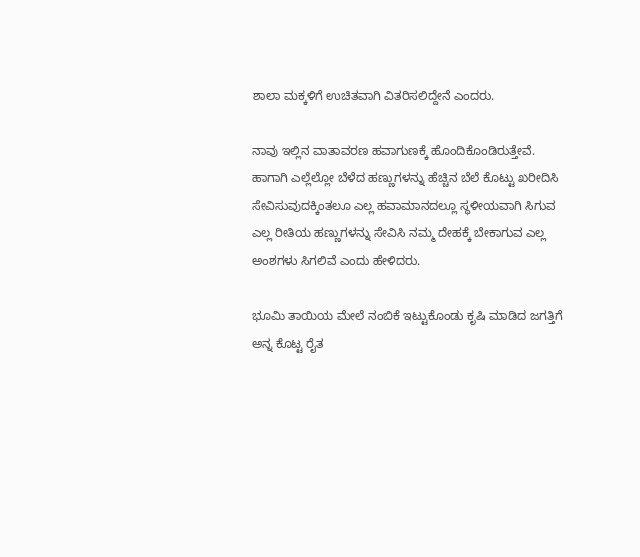ಶಾಲಾ ಮಕ್ಕಳಿಗೆ ಉಚಿತವಾಗಿ ವಿತರಿಸಲಿದ್ದೇನೆ ಎಂದರು.

ನಾವು ಇಲ್ಲಿನ ವಾತಾವರಣ ಹವಾಗುಣಕ್ಕೆ ಹೊಂದಿಕೊಂಡಿರುತ್ತೇವೆ. ಹಾಗಾಗಿ ಎಲ್ಲೆಲ್ಲೋ ಬೆಳೆದ ಹಣ್ಣುಗಳನ್ನು ಹೆಚ್ಚಿನ ಬೆಲೆ ಕೊಟ್ಟು ಖರೀದಿಸಿ ಸೇವಿಸುವುದಕ್ಕಿಂತಲೂ ಎಲ್ಲ ಹವಾಮಾನದಲ್ಲೂ ಸ್ಥಳೀಯವಾಗಿ ಸಿಗುವ ಎಲ್ಲ ರೀತಿಯ ಹಣ್ಣುಗಳನ್ನು ಸೇವಿಸಿ ನಮ್ಮ ದೇಹಕ್ಕೆ ಬೇಕಾಗುವ ಎಲ್ಲ ಅಂಶಗಳು ಸಿಗಲಿವೆ ಎಂದು ಹೇಳಿದರು.

ಭೂಮಿ ತಾಯಿಯ ಮೇಲೆ ನಂಬಿಕೆ ಇಟ್ಟುಕೊಂಡು ಕೃಷಿ ಮಾಡಿದ ಜಗತ್ತಿಗೆ ಅನ್ನ ಕೊಟ್ಟ ರೈತ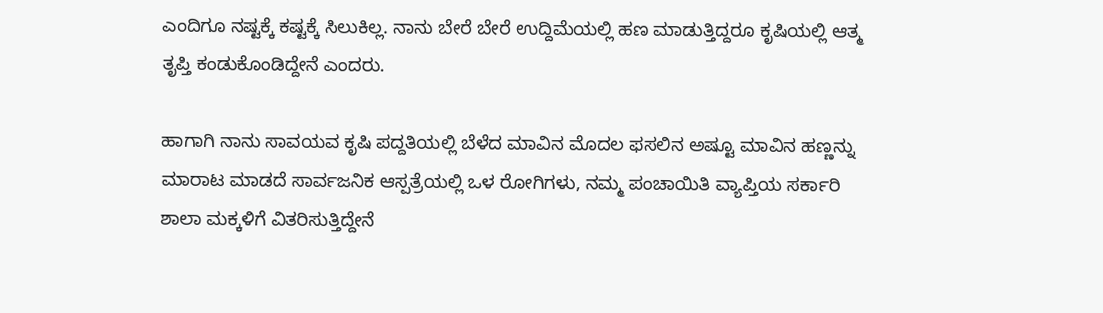ಎಂದಿಗೂ ನಷ್ಟಕ್ಕೆ ಕಷ್ಟಕ್ಕೆ ಸಿಲುಕಿಲ್ಲ. ನಾನು ಬೇರೆ ಬೇರೆ ಉದ್ದಿಮೆಯಲ್ಲಿ ಹಣ ಮಾಡುತ್ತಿದ್ದರೂ ಕೃಷಿಯಲ್ಲಿ ಆತ್ಮ ತೃಪ್ತಿ ಕಂಡುಕೊಂಡಿದ್ದೇನೆ ಎಂದರು.

ಹಾಗಾಗಿ ನಾನು ಸಾವಯವ ಕೃಷಿ ಪದ್ದತಿಯಲ್ಲಿ ಬೆಳೆದ ಮಾವಿನ ಮೊದಲ ಫಸಲಿನ ಅಷ್ಟೂ ಮಾವಿನ ಹಣ್ಣನ್ನು ಮಾರಾಟ ಮಾಡದೆ ಸಾರ್ವಜನಿಕ ಆಸ್ಪತ್ರೆಯಲ್ಲಿ ಒಳ ರೋಗಿಗಳು, ನಮ್ಮ ಪಂಚಾಯಿತಿ ವ್ಯಾಪ್ತಿಯ ಸರ್ಕಾರಿ ಶಾಲಾ ಮಕ್ಕಳಿಗೆ ವಿತರಿಸುತ್ತಿದ್ದೇನೆ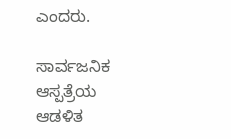ಎಂದರು.

ಸಾರ್ವಜನಿಕ ಆಸ್ಪತ್ರೆಯ ಆಡಳಿತ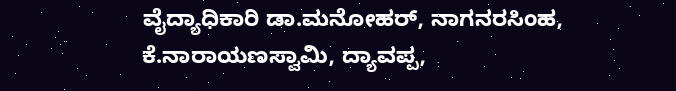ವೈದ್ಯಾಧಿಕಾರಿ ಡಾ.ಮನೋಹರ್, ನಾಗನರಸಿಂಹ, ಕೆ.ನಾರಾಯಣಸ್ವಾಮಿ, ದ್ಯಾವಪ್ಪ,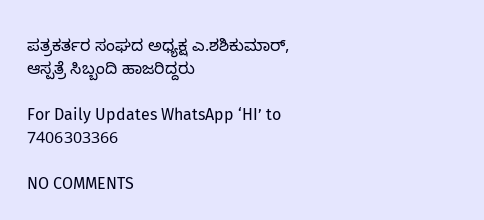ಪತ್ರಕರ್ತರ ಸಂಘದ ಅಧ್ಯಕ್ಷ ಎ.ಶಶಿಕುಮಾರ್, ಆಸ್ಪತ್ರೆ ಸಿಬ್ಬಂದಿ ಹಾಜರಿದ್ದರು

For Daily Updates WhatsApp ‘HI’ to 7406303366

NO COMMENTS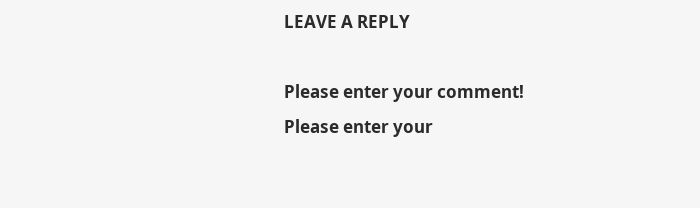LEAVE A REPLY

Please enter your comment!
Please enter your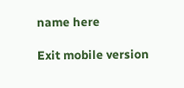name here

Exit mobile version